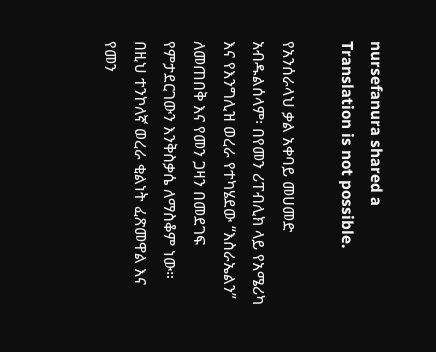nursefanura shared a
Translation is not possible.

የአንሰራላህ ቃል አቀባይ መሀመድ አብዱልሰላም፡ በየመን ሪፐብሊክ ላይ የአሜሪካ እና የእንግሊዝ ወረራ የተካሄደው “እስራኤልን” ለመጠበቅ እና የመን ጋዛን በመደገፍ የምታደርገውን እንቅስቃሴ ለማስቆም ነው። በዚህ ተንኮለኛ ወረራ ቂልነት ፈጽመዋል እና የመን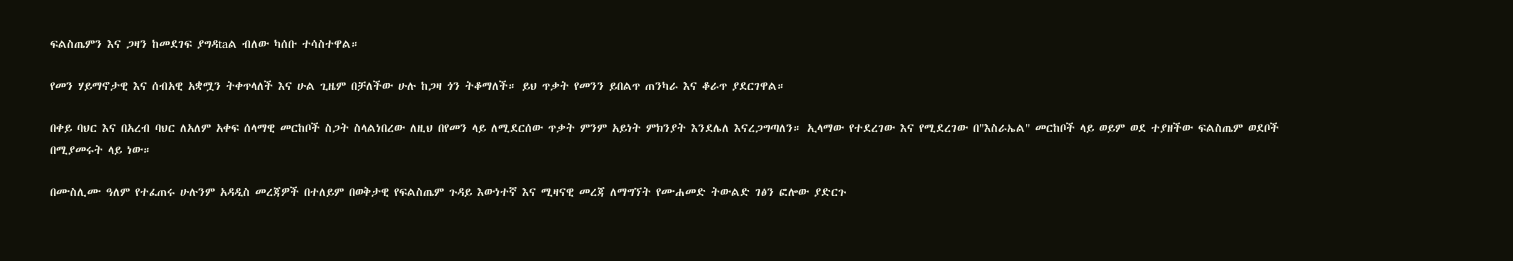ፍልስጤምን እና ጋዛን ከመደገፍ ያግዳtaል ብለው ካሰቡ ተሳስተዋል።

የመን ሃይማኖታዊ እና ሰብአዊ አቋሟን ትቀጥላለች እና ሁል ጊዜም በቻለችው ሁሉ ከጋዛ ጎን ትቆማለች። ይህ ጥቃት የመንን ይበልጥ ጠንካራ እና ቆራጥ ያደርገዋል።

በቀይ ባህር እና በአረብ ባህር ለአለም አቀፍ ሰላማዊ መርከቦች ስጋት ስላልነበረው ለዚህ በየመን ላይ ለሚደርሰው ጥቃት ምንም አይነት ምክንያት እንደሌለ እናረጋግጣለን። ኢላማው የተደረገው እና የሚደረገው በ"እስራኤል" መርከቦች ላይ ወይም ወደ ተያዘችው ፍልስጤም ወደቦች በሚያመሩት ላይ ነው።

በሙስሊሙ ዓለም የተፈጠሩ ሁሉንም አዳዲስ መረጃዎች በተለይም በወቅታዊ የፍልስጤም ጉዳይ እውነተኛ እና ሚዛናዊ መረጃ ለማግኘት የሙሐመድ ትውልድ ገፅን ፎሎው ያድርጉ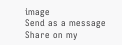image
Send as a message
Share on my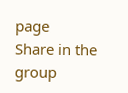page
Share in the group